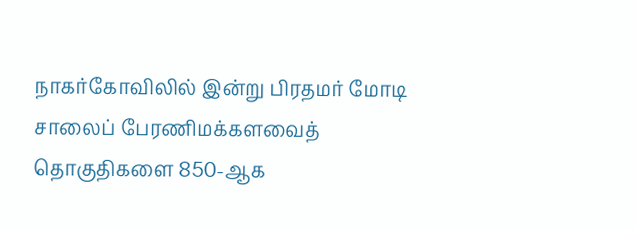நாகர்கோவிலில் இன்று பிரதமர் மோடி சாலைப் பேரணிமக்களவைத் தொகுதிகளை 850-ஆக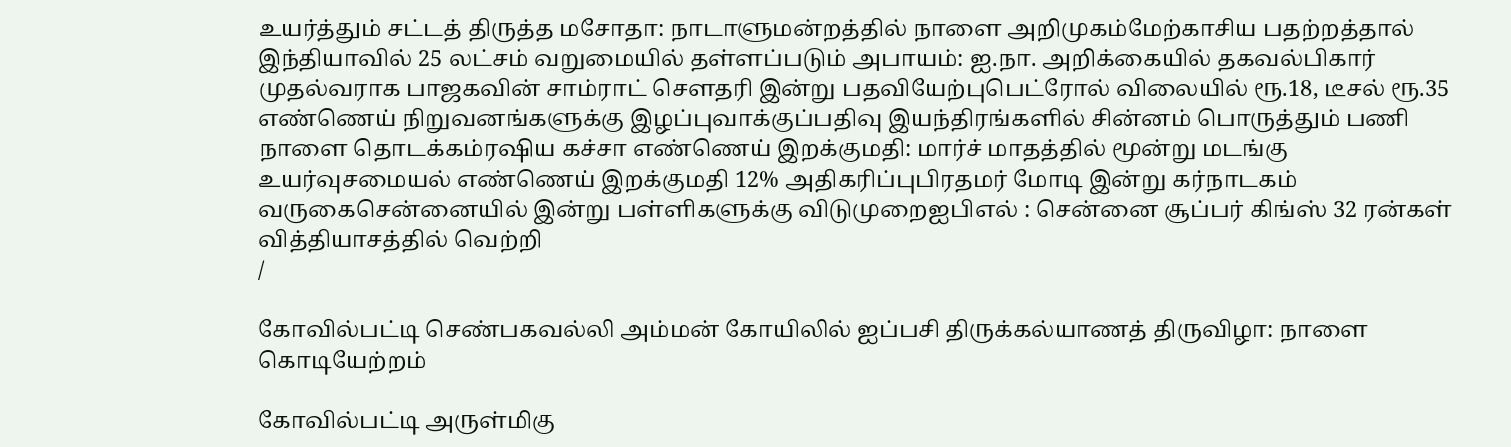உயர்த்தும் சட்டத் திருத்த மசோதா: நாடாளுமன்றத்தில் நாளை அறிமுகம்மேற்காசிய பதற்றத்தால் இந்தியாவில் 25 லட்சம் வறுமையில் தள்ளப்படும் அபாயம்: ஐ.நா. அறிக்கையில் தகவல்பிகார் முதல்வராக பாஜகவின் சாம்ராட் செளதரி இன்று பதவியேற்புபெட்ரோல் விலையில் ரூ.18, டீசல் ரூ.35 எண்ணெய் நிறுவனங்களுக்கு இழப்புவாக்குப்பதிவு இயந்திரங்களில் சின்னம் பொருத்தும் பணி நாளை தொடக்கம்ரஷிய கச்சா எண்ணெய் இறக்குமதி: மார்ச் மாதத்தில் மூன்று மடங்கு உயர்வுசமையல் எண்ணெய் இறக்குமதி 12% அதிகரிப்புபிரதமர் மோடி இன்று கர்நாடகம் வருகைசென்னையில் இன்று பள்ளிகளுக்கு விடுமுறைஐபிஎல் : சென்னை சூப்பர் கிங்ஸ் 32 ரன்கள் வித்தியாசத்தில் வெற்றி
/

கோவில்பட்டி செண்பகவல்லி அம்மன் கோயிலில் ஐப்பசி திருக்கல்யாணத் திருவிழா: நாளை கொடியேற்றம்

கோவில்பட்டி அருள்மிகு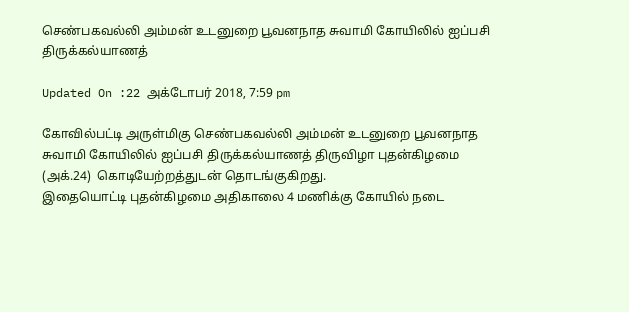செண்பகவல்லி அம்மன் உடனுறை பூவனநாத சுவாமி கோயிலில் ஐப்பசி திருக்கல்யாணத்

Updated On :22 அக்டோபர் 2018, 7:59 pm

கோவில்பட்டி அருள்மிகு செண்பகவல்லி அம்மன் உடனுறை பூவனநாத சுவாமி கோயிலில் ஐப்பசி திருக்கல்யாணத் திருவிழா புதன்கிழமை (அக்.24)  கொடியேற்றத்துடன் தொடங்குகிறது.
இதையொட்டி புதன்கிழமை அதிகாலை 4 மணிக்கு கோயில் நடை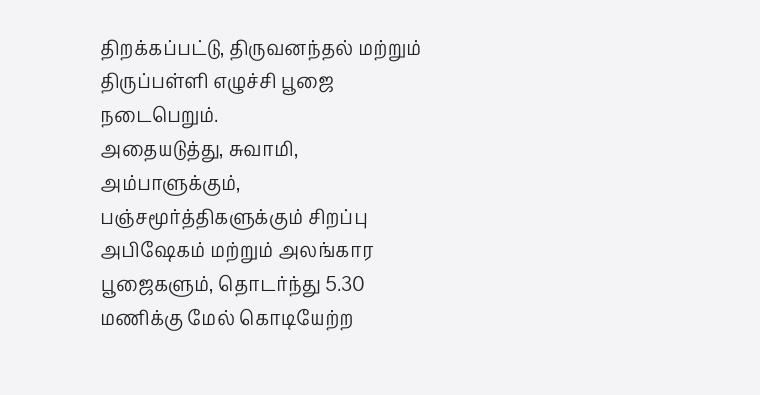திறக்கப்பட்டு, திருவனந்தல் மற்றும் திருப்பள்ளி எழுச்சி பூஜை நடைபெறும்.
அதையடுத்து, சுவாமி, அம்பாளுக்கும், பஞ்சமூர்த்திகளுக்கும் சிறப்பு அபிஷேகம் மற்றும் அலங்கார பூஜைகளும், தொடர்ந்து 5.30  மணிக்கு மேல் கொடியேற்ற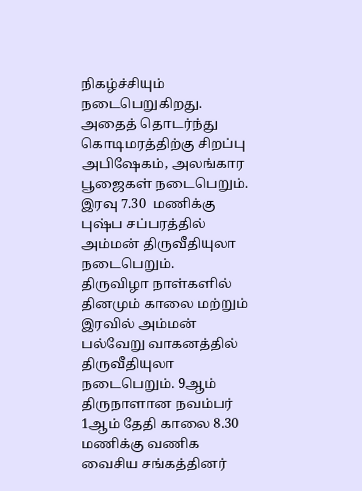நிகழ்ச்சியும் நடைபெறுகிறது. அதைத் தொடர்ந்து கொடிமரத்திற்கு சிறப்பு அபிஷேகம், அலங்கார பூஜைகள் நடைபெறும். இரவு 7.30  மணிக்கு புஷ்ப சப்பரத்தில் அம்மன் திருவீதியுலா நடைபெறும்.
திருவிழா நாள்களில் தினமும் காலை மற்றும் இரவில் அம்மன் பல்வேறு வாகனத்தில் திருவீதியுலா நடைபெறும். 9ஆம் திருநாளான நவம்பர் 1ஆம் தேதி காலை 8.30 மணிக்கு வணிக வைசிய சங்கத்தினர்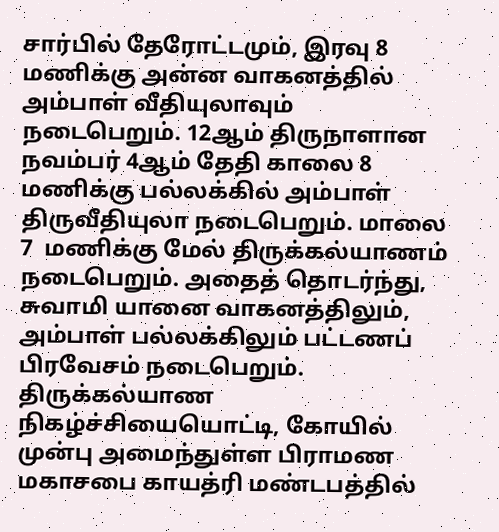சார்பில் தேரோட்டமும், இரவு 8  மணிக்கு அன்ன வாகனத்தில் அம்பாள் வீதியுலாவும் நடைபெறும். 12ஆம் திருநாளான நவம்பர் 4ஆம் தேதி காலை 8  மணிக்கு பல்லக்கில் அம்பாள் திருவீதியுலா நடைபெறும். மாலை 7  மணிக்கு மேல் திருக்கல்யாணம் நடைபெறும். அதைத் தொடர்ந்து, சுவாமி யானை வாகனத்திலும், அம்பாள் பல்லக்கிலும் பட்டணப் பிரவேசம் நடைபெறும்.
திருக்கல்யாண நிகழ்ச்சியையொட்டி, கோயில் முன்பு அமைந்துள்ள பிராமண மகாசபை காயத்ரி மண்டபத்தில்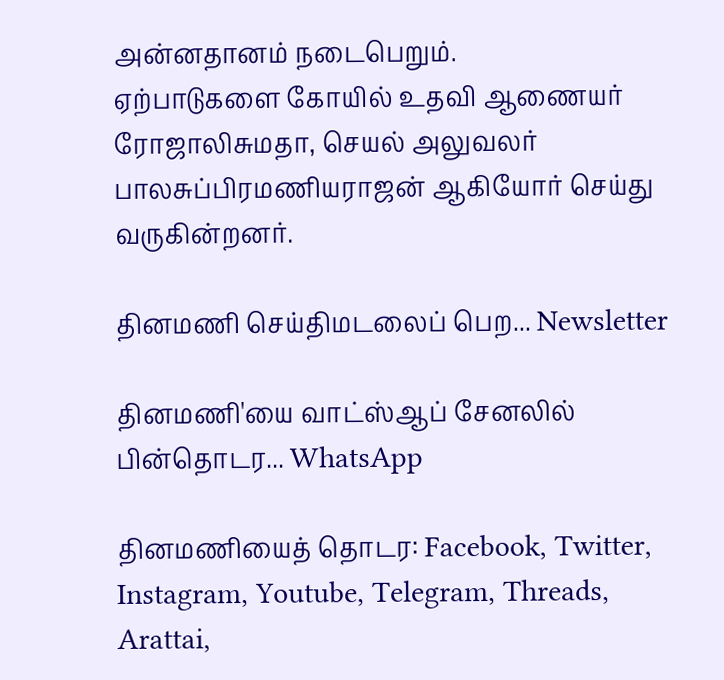அன்னதானம் நடைபெறும்.
ஏற்பாடுகளை கோயில் உதவி ஆணையர் ரோஜாலிசுமதா, செயல் அலுவலர் பாலசுப்பிரமணியராஜன் ஆகியோர் செய்து வருகின்றனர்.

தினமணி செய்திமடலைப் பெற... Newsletter

தினமணி'யை வாட்ஸ்ஆப் சேனலில் பின்தொடர... WhatsApp

தினமணியைத் தொடர: Facebook, Twitter, Instagram, Youtube, Telegram, Threads, Arattai,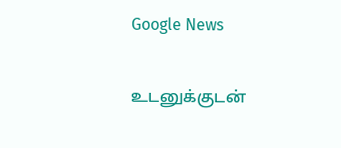Google News

உடனுக்குடன்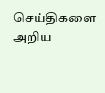செய்திகளை அறிய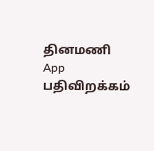தினமணி App பதிவிறக்கம்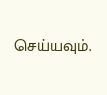செய்யவும்.